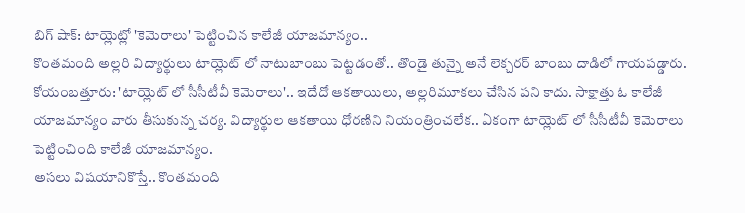బిగ్ షాక్: టాయ్లెట్లో 'కెమెరాలు' పెట్టించిన కాలేజీ యాజమాన్యం..
కొంతమంది అల్లరి విద్యార్థులు టాయ్లెట్ లో నాటుబాంబు పెట్టడంతో.. తొండై తున్నై అనే లెక్చరర్ బాంబు దాడిలో గాయపడ్డారు.
కోయంబత్తూరు: 'టాయ్లెట్ లో సీసీటీవీ కెమెరాలు'.. ఇదేదో ఆకతాయిలు, అల్లరిమూకలు చేసిన పని కాదు. సాక్షాత్తు ఓ కాలేజీ యాజమాన్యం వారు తీసుకున్న చర్య. విద్యార్థుల ఆకతాయి ధోరణిని నియంత్రించలేక.. ఏకంగా టాయ్లెట్ లో సీసీటీవీ కెమెరాలు పెట్టించింది కాలేజీ యాజమాన్యం.
అసలు విషయానికొస్తే.. కొంతమంది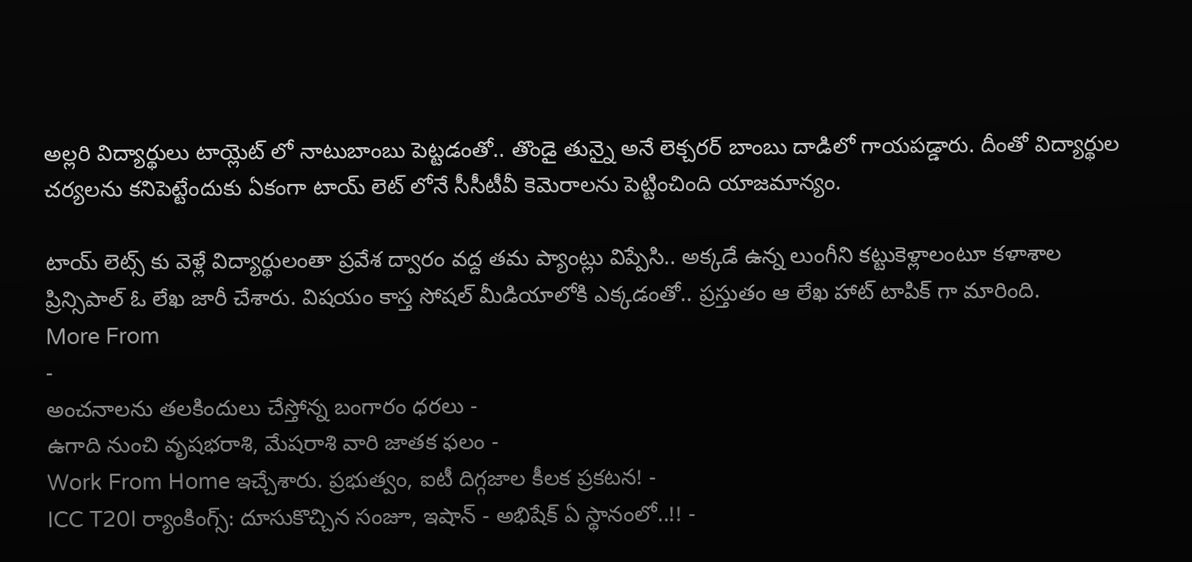అల్లరి విద్యార్థులు టాయ్లెట్ లో నాటుబాంబు పెట్టడంతో.. తొండై తున్నై అనే లెక్చరర్ బాంబు దాడిలో గాయపడ్డారు. దీంతో విద్యార్థుల చర్యలను కనిపెట్టేందుకు ఏకంగా టాయ్ లెట్ లోనే సీసీటీవీ కెమెరాలను పెట్టించింది యాజమాన్యం.

టాయ్ లెట్స్ కు వెళ్లే విద్యార్థులంతా ప్రవేశ ద్వారం వద్ద తమ ప్యాంట్లు విప్పేసి.. అక్కడే ఉన్న లుంగీని కట్టుకెళ్లాలంటూ కళాశాల ప్రిన్సిపాల్ ఓ లేఖ జారీ చేశారు. విషయం కాస్త సోషల్ మీడియాలోకి ఎక్కడంతో.. ప్రస్తుతం ఆ లేఖ హాట్ టాపిక్ గా మారింది.
More From
-
అంచనాలను తలకిందులు చేస్తోన్న బంగారం ధరలు -
ఉగాది నుంచి వృషభరాశి, మేషరాశి వారి జాతక ఫలం -
Work From Home ఇచ్చేశారు. ప్రభుత్వం, ఐటీ దిగ్గజాల కీలక ప్రకటన! -
ICC T20I ర్యాంకింగ్స్: దూసుకొచ్చిన సంజూ, ఇషాన్ - అభిషేక్ ఏ స్థానంలో..!! -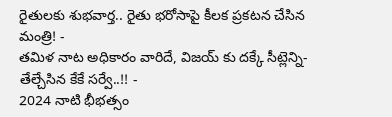రైతులకు శుభవార్త.. రైతు భరోసాపై కీలక ప్రకటన చేసిన మంత్రి! -
తమిళ నాట అధికారం వారిదే, విజయ్ కు దక్కే సీట్లెన్ని- తేల్చేసిన కేకే సర్వే..!! -
2024 నాటి భీభత్సం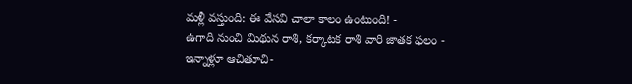మళ్లీ వస్తుంది: ఈ వేసవి చాలా కాలం ఉంటుంది! -
ఉగాది నుంచి మిథున రాశి, కర్కాటక రాశి వారి జాతక ఫలం -
ఇన్నాళ్లూ ఆచితూచి-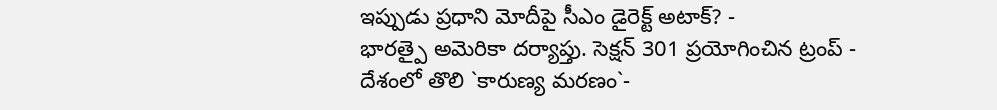ఇప్పుడు ప్రధాని మోదీపై సీఎం డైరెక్ట్ అటాక్? -
భారత్పై అమెరికా దర్యాప్తు. సెక్షన్ 301 ప్రయోగించిన ట్రంప్ -
దేశంలో తొలి `కారుణ్య మరణం`-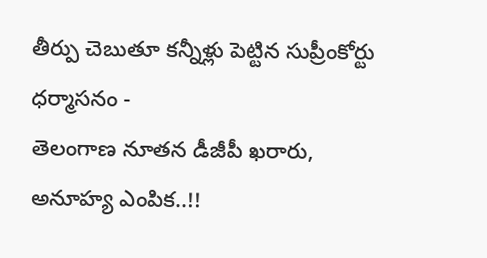తీర్పు చెబుతూ కన్నీళ్లు పెట్టిన సుప్రీంకోర్టు ధర్మాసనం -
తెలంగాణ నూతన డీజీపీ ఖరారు, అనూహ్య ఎంపిక..!!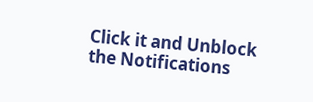Click it and Unblock the Notifications